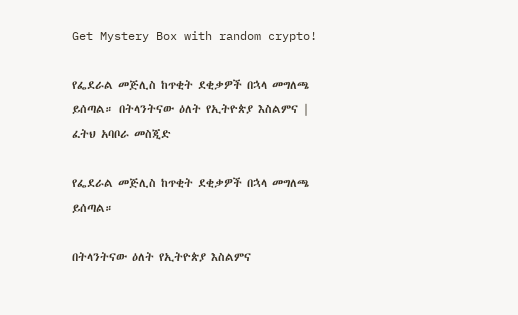Get Mystery Box with random crypto!

የፌደራል መጅሊስ ከጥቂት ደቂቃዎች በኋላ መግለጫ ይሰጣል። በትላንትናው ዕለት የኢትዮጵያ እስልምና | ፈትህ አባቦራ መስጂድ

የፌደራል መጅሊስ ከጥቂት ደቂቃዎች በኋላ መግለጫ ይሰጣል።

በትላንትናው ዕለት የኢትዮጵያ እስልምና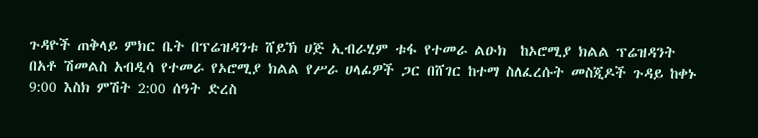ጉዳዮች ጠቅላይ ምክር ቤት በፕሬዝዳንቱ ሸይኽ ሀጅ ኢብራሂም ቱፋ የተመራ ልዑክ  ከኦሮሚያ ክልል ፕሬዝዳንት በአቶ ሽመልስ አብዲሳ የተመራ የኦሮሚያ ክልል የሥራ ሀላፊዎች ጋር በሸገር ከተማ ስለፈረሱት መስጂዶች ጉዳይ ከቀኑ 9:00 እስክ ምሽት 2:00 ሰዓት ድረስ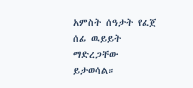አምስት ሰዓታት የፈጀ ሰፊ ዉይይት ማድረጋቸው ይታወሳል።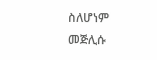ስለሆነም መጅሊሱ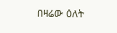በዛሬው ዕለት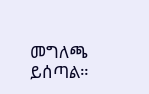መግለጫ ይሰጣል።